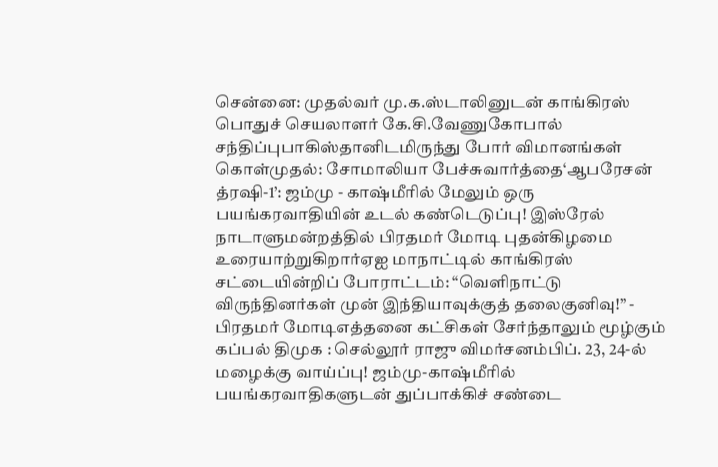சென்னை: முதல்வர் மு.க.ஸ்டாலினுடன் காங்கிரஸ் பொதுச் செயலாளர் கே.சி.வேணுகோபால் சந்திப்புபாகிஸ்தானிடமிருந்து போர் விமானங்கள் கொள்முதல்: சோமாலியா பேச்சுவார்த்தை‘ஆபரேசன் த்ரஷி-1’: ஜம்மு - காஷ்மீரில் மேலும் ஒரு பயங்கரவாதியின் உடல் கண்டெடுப்பு! இஸ்ரேல் நாடாளுமன்றத்தில் பிரதமர் மோடி புதன்கிழமை உரையாற்றுகிறார்ஏஐ மாநாட்டில் காங்கிரஸ் சட்டையின்றிப் போராட்டம்: “வெளிநாட்டு விருந்தினர்கள் முன் இந்தியாவுக்குத் தலைகுனிவு!” - பிரதமர் மோடிஎத்தனை கட்சிகள் சேர்ந்தாலும் மூழ்கும் கப்பல் திமுக : செல்லூர் ராஜு விமர்சனம்பிப். 23, 24-ல் மழைக்கு வாய்ப்பு! ஜம்மு-காஷ்மீரில் பயங்கரவாதிகளுடன் துப்பாக்கிச் சண்டை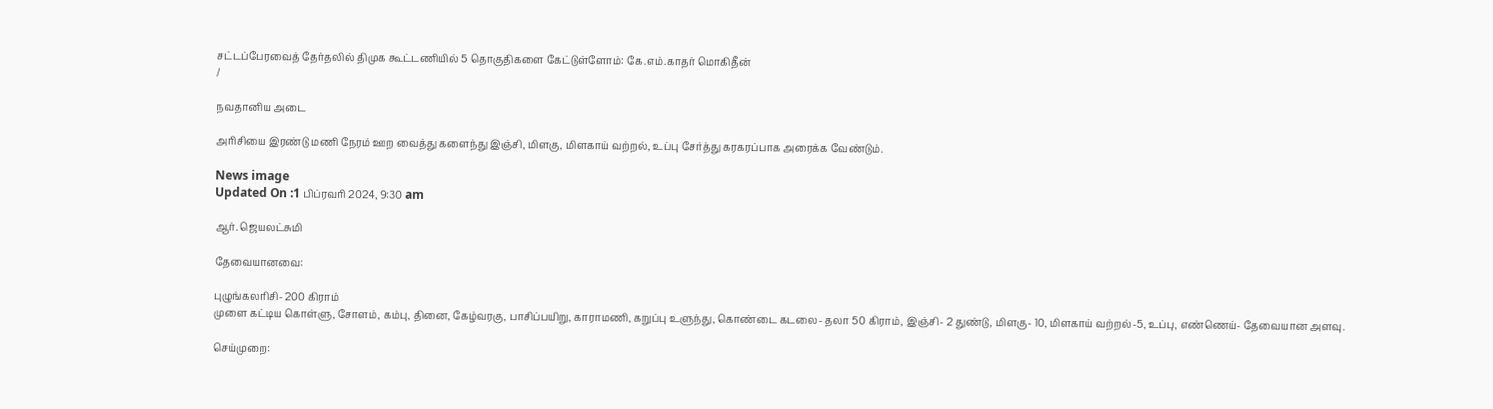சட்டப்பேரவைத் தேர்தலில் திமுக கூட்டணியில் 5 தொகுதிகளை கேட்டுள்ளோம்: கே.எம்.காதர் மொகிதீன்
/

நவதானிய அடை

அரிசியை இரண்டு மணி நேரம் ஊற வைத்து களைந்து இஞ்சி, மிளகு, மிளகாய் வற்றல், உப்பு சேர்த்து கரகரப்பாக அரைக்க வேண்டும்.

News image
Updated On :1 பிப்ரவரி 2024, 9:30 am

ஆர். ஜெயலட்சுமி

தேவையானவை:

புழுங்கலரிசி- 200 கிராம்
முளை கட்டிய கொள்ளு, சோளம், கம்பு, தினை, கேழ்வரகு, பாசிப்பயிறு, காராமணி, கறுப்பு உளுந்து, கொண்டை கடலை- தலா 50 கிராம், இஞ்சி- 2 துண்டு, மிளகு- 10, மிளகாய் வற்றல்-5, உப்பு, எண்ணெய்- தேவையான அளவு.

செய்முறை: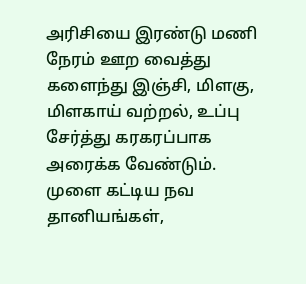அரிசியை இரண்டு மணி நேரம் ஊற வைத்து களைந்து இஞ்சி, மிளகு, மிளகாய் வற்றல், உப்பு சேர்த்து கரகரப்பாக அரைக்க வேண்டும். முளை கட்டிய நவ தானியங்கள்,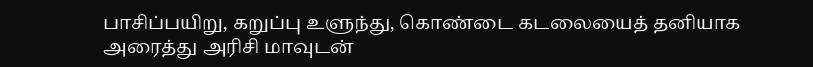பாசிப்பயிறு, கறுப்பு உளுந்து, கொண்டை கடலையைத் தனியாக அரைத்து அரிசி மாவுடன்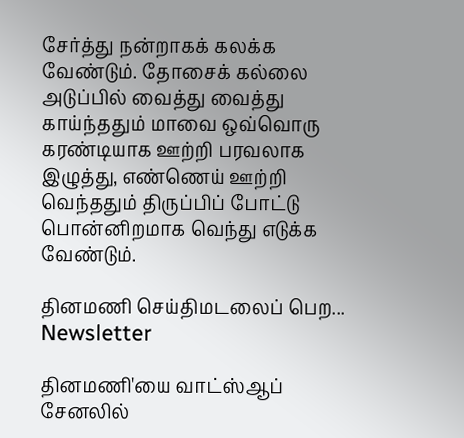சேர்த்து நன்றாகக் கலக்க வேண்டும். தோசைக் கல்லை அடுப்பில் வைத்து வைத்து காய்ந்ததும் மாவை ஒவ்வொரு கரண்டியாக ஊற்றி பரவலாக இழுத்து, எண்ணெய் ஊற்றி வெந்ததும் திருப்பிப் போட்டு பொன்னிறமாக வெந்து எடுக்க வேண்டும்.

தினமணி செய்திமடலைப் பெற... Newsletter

தினமணி'யை வாட்ஸ்ஆப் சேனலில்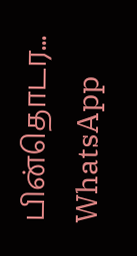பின்தொடர... WhatsApp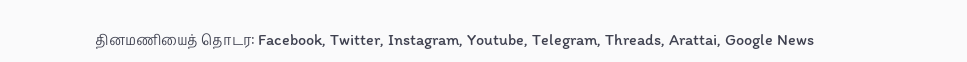தினமணியைத் தொடர: Facebook, Twitter, Instagram, Youtube, Telegram, Threads, Arattai, Google News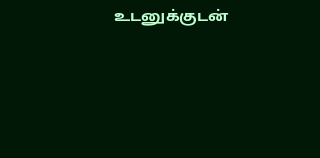உடனுக்குடன்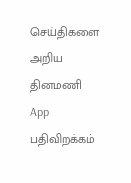செய்திகளை அறிய தினமணி App பதிவிறக்கம்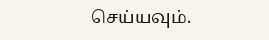செய்யவும்.